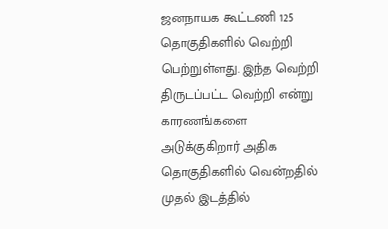ஜனநாயக கூட்டணி 125 தொகுதிகளில் வெற்றி பெற்றுள்ளது. இந்த வெற்றி திருடப்பட்ட வெற்றி என்று காரணங்களை அடுக்குகிறார் அதிக தொகுதிகளில் வென்றதில் முதல் இடத்தில்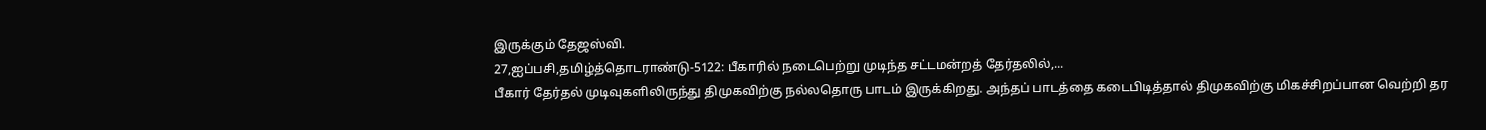இருக்கும் தேஜஸ்வி.
27,ஐப்பசி,தமிழ்த்தொடராண்டு-5122: பீகாரில் நடைபெற்று முடிந்த சட்டமன்றத் தேர்தலில்,...
பீகார் தேர்தல் முடிவுகளிலிருந்து திமுகவிற்கு நல்லதொரு பாடம் இருக்கிறது. அந்தப் பாடத்தை கடைபிடித்தால் திமுகவிற்கு மிகச்சிறப்பான வெற்றி தர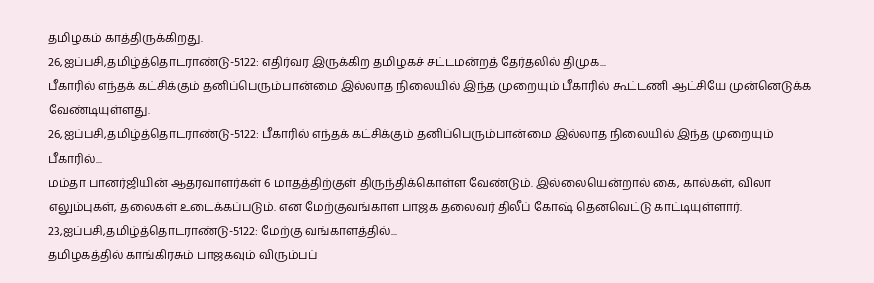தமிழகம் காத்திருக்கிறது.
26,ஐப்பசி,தமிழ்த்தொடராண்டு-5122: எதிர்வர இருக்கிற தமிழகச் சட்டமன்றத் தேர்தலில் திமுக...
பீகாரில் எந்தக் கட்சிக்கும் தனிப்பெரும்பான்மை இல்லாத நிலையில் இந்த முறையும் பீகாரில் கூட்டணி ஆட்சியே முன்னெடுக்க வேண்டியுள்ளது.
26,ஐப்பசி,தமிழ்த்தொடராண்டு-5122: பீகாரில் எந்தக் கட்சிக்கும் தனிப்பெரும்பான்மை இல்லாத நிலையில் இந்த முறையும் பீகாரில்...
மம்தா பானர்ஜியின் ஆதரவாளர்கள் 6 மாதத்திற்குள் திருந்திக்கொள்ள வேண்டும். இல்லையென்றால் கை, கால்கள், விலா எலும்புகள், தலைகள் உடைக்கப்படும். என மேற்குவங்காள பாஜக தலைவர் திலீப் கோஷ் தெனவெட்டு காட்டியுள்ளார்.
23,ஐப்பசி,தமிழ்த்தொடராண்டு-5122: மேற்கு வங்காளத்தில்...
தமிழகத்தில் காங்கிரசும் பாஜகவும் விரும்பப்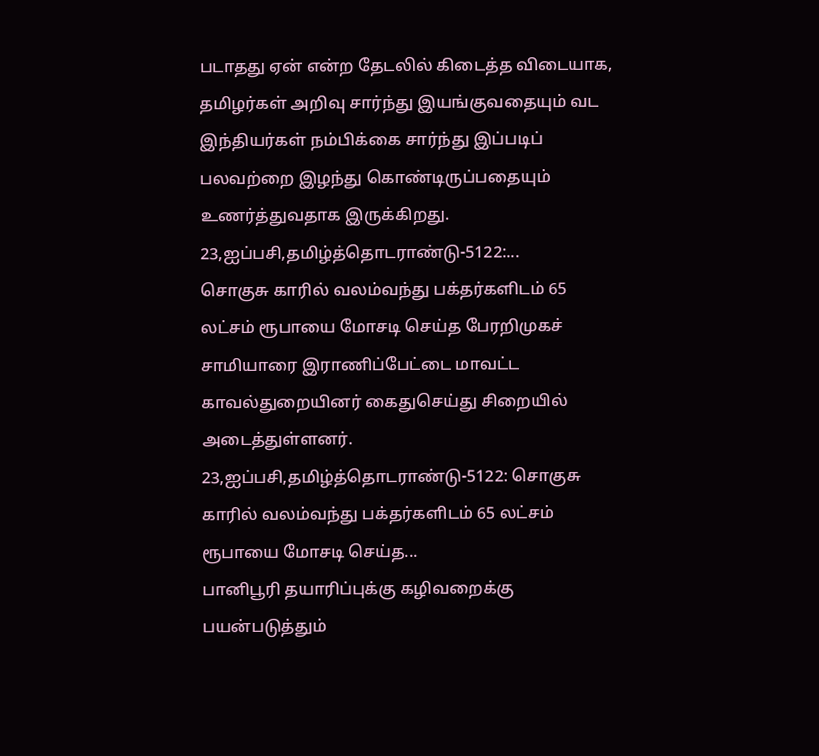படாதது ஏன் என்ற தேடலில் கிடைத்த விடையாக, தமிழர்கள் அறிவு சார்ந்து இயங்குவதையும் வட இந்தியர்கள் நம்பிக்கை சார்ந்து இப்படிப் பலவற்றை இழந்து கொண்டிருப்பதையும் உணர்த்துவதாக இருக்கிறது.
23,ஐப்பசி,தமிழ்த்தொடராண்டு-5122:...
சொகுசு காரில் வலம்வந்து பக்தர்களிடம் 65 லட்சம் ரூபாயை மோசடி செய்த பேரறிமுகச் சாமியாரை இராணிப்பேட்டை மாவட்ட காவல்துறையினர் கைதுசெய்து சிறையில் அடைத்துள்ளனர்.
23,ஐப்பசி,தமிழ்த்தொடராண்டு-5122: சொகுசு காரில் வலம்வந்து பக்தர்களிடம் 65 லட்சம் ரூபாயை மோசடி செய்த...
பானிபூரி தயாரிப்புக்கு கழிவறைக்கு பயன்படுத்தும்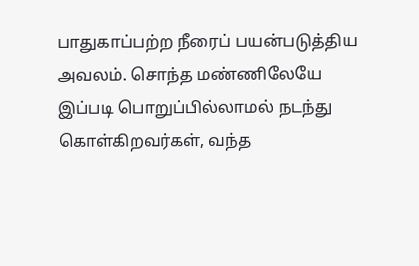பாதுகாப்பற்ற நீரைப் பயன்படுத்திய அவலம். சொந்த மண்ணிலேயே இப்படி பொறுப்பில்லாமல் நடந்து கொள்கிறவர்கள், வந்த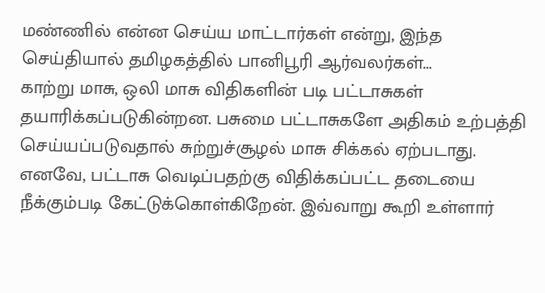மண்ணில் என்ன செய்ய மாட்டார்கள் என்று, இந்த செய்தியால் தமிழகத்தில் பானிபூரி ஆர்வலர்கள்...
காற்று மாசு, ஒலி மாசு விதிகளின் படி பட்டாசுகள் தயாரிக்கப்படுகின்றன. பசுமை பட்டாசுகளே அதிகம் உற்பத்தி செய்யப்படுவதால் சுற்றுச்சூழல் மாசு சிக்கல் ஏற்படாது. எனவே, பட்டாசு வெடிப்பதற்கு விதிக்கப்பட்ட தடையை நீக்கும்படி கேட்டுக்கொள்கிறேன். இவ்வாறு கூறி உள்ளார்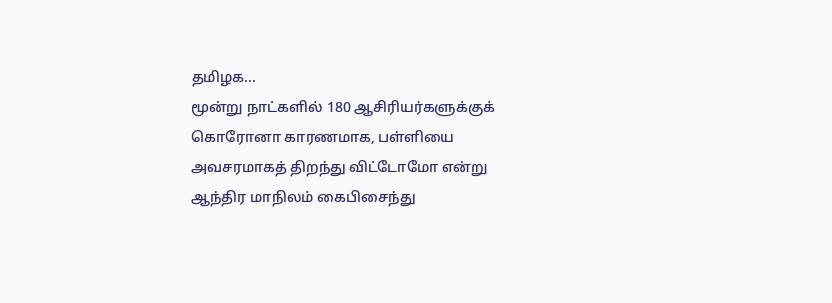தமிழக...
மூன்று நாட்களில் 180 ஆசிரியர்களுக்குக் கொரோனா காரணமாக, பள்ளியை அவசரமாகத் திறந்து விட்டோமோ என்று ஆந்திர மாநிலம் கைபிசைந்து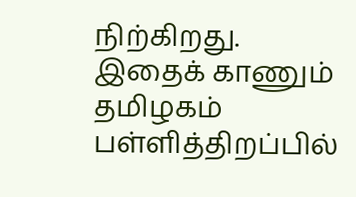நிற்கிறது. இதைக் காணும் தமிழகம் பள்ளித்திறப்பில்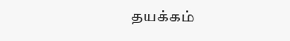தயக்கம்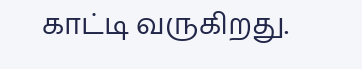காட்டி வருகிறது.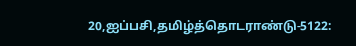20,ஐப்பசி,தமிழ்த்தொடராண்டு-5122: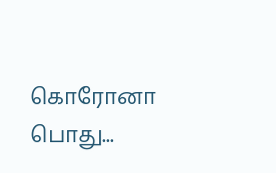கொரோனா பொது...